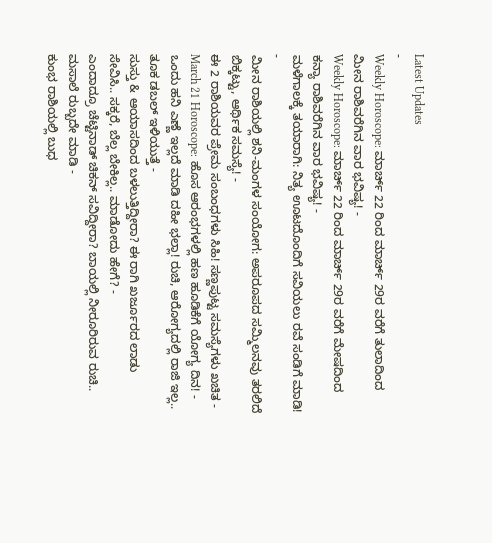Latest Updates
-
Weekly Horoscope: ಮಾರ್ಚ್ 22 ರಿಂದ ಮಾರ್ಚ್ 29ರ ವರೆಗೆ ತುಲಾದಿಂದ ಮೀನ ರಾಶಿವರೆಗಿನ ವಾರ ಭವಿಷ್ಯ! -
Weekly Horoscope: ಮಾರ್ಚ್ 22 ರಿಂದ ಮಾರ್ಚ್ 29ರ ವರೆಗೆ ಮೇಷದಿಂದ ಕನ್ಯಾ ರಾಶಿವರೆಗಿನ ವಾರ ಭವಿಷ್ಯ! -
ಮಳೆಗಾಲಕ್ಕೆ ತಯಾರಾಗಿ: ನಿತ್ಯ ಊಟದೊಂದಿಗೆ ಸವಿಯಲು ರವೆ ಸಂಡಿಗೆ ಮಾಡಿ! -
ಮೀನ ರಾಶಿಯಲ್ಲಿ ಶನಿ-ಮಂಗಳ ಸಂಯೋಗ: ಅಪರೂಪದ ಸಮ್ಮಿಲನವು ತರಲಿದೆ ಬಿಕ್ಕಟ್ಟು, ಆರ್ಥಿಕ ಸಮಸ್ಯೆ! -
ಈ 2 ರಾಶಿಯವರ ಪ್ರೇಮ ಸಂಬಂಧಗಳು ಸಿಹಿ! ಸಣ್ಣಪುಟ್ಟ ಸಮಸ್ಯೆಗಳು ಖಚಿತ -
March 21 Horoscope: ಹೊಸ ಆರಂಭಗಳಲ್ಲಿ ಹಣ ಹೂಡಿಕೆಗೆ ಯೋಗ್ಯ ದಿನ! -
ಒಂದು ಹನಿ ಎಣ್ಣೆ ಇಲ್ಲದೆ ಮಾಡಿ ದಹೀ ಭಲ್ಲಾ! ರುಚಿ, ಆರೋಗ್ಯದಲ್ಲಿ ರಾಜಿ ಇಲ್ಲ.. ತೂಕ ಡಬಲ್ ಇಳಿಯುತ್ತೆ -
ಸುಸ್ತು & ಆಯಾಸದಿಂದ ಬಳಲುತ್ತಿದ್ದೀರಾ? ಈ ರಾಗಿ ಖರ್ಜೂರದ ಲಾಡು ಸೇವಿಸಿ.. ಸಕ್ಕರೆ, ಬೆಲ್ಲ ಬೇಕಿಲ್ಲ.. ಮಾಡೋದು ಹೇಗೆ? -
ಎಂದಾದ್ರೂ ಚೆಟ್ಟಿನಾಡ್ ಚಿಕನ್ ಸವಿದ್ದೀರಾ? ಬಾಯಲ್ಲಿ ನೀರೂರಿರುವ ರುಚಿ.. ಮಸಾಲೆ ರುಬ್ಬದೇ ಮಾಡಿ -
ಕುಂಭ ರಾಶಿಯಲ್ಲಿ ಬುಧ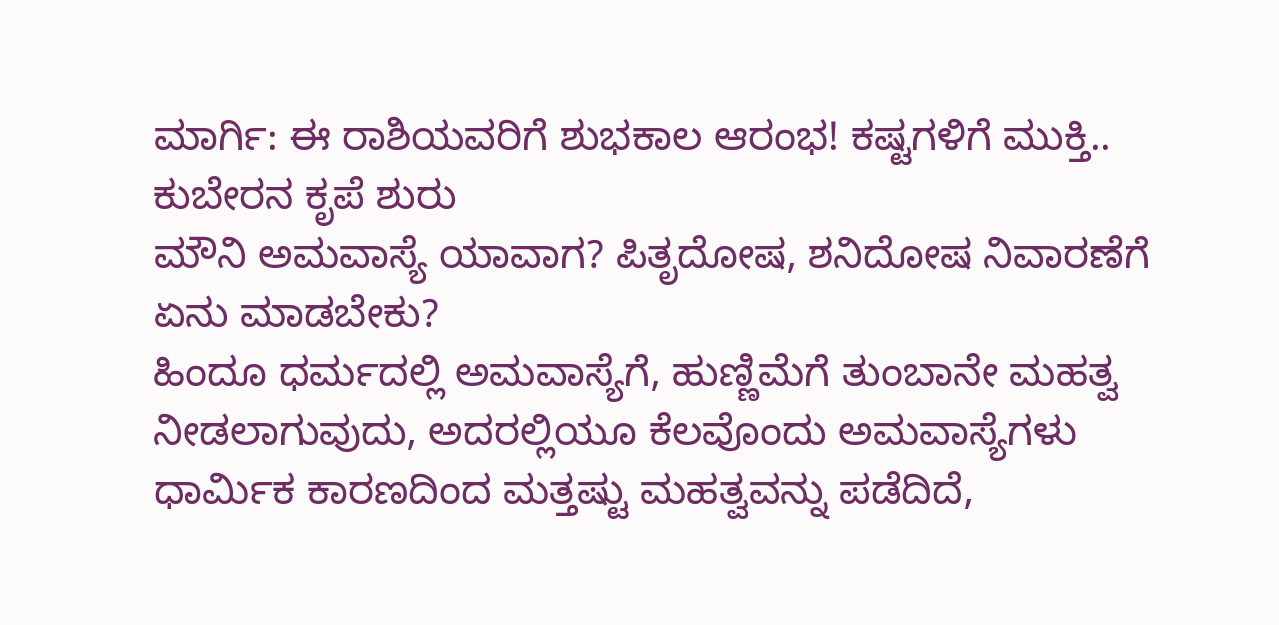ಮಾರ್ಗಿ: ಈ ರಾಶಿಯವರಿಗೆ ಶುಭಕಾಲ ಆರಂಭ! ಕಷ್ಟಗಳಿಗೆ ಮುಕ್ತಿ.. ಕುಬೇರನ ಕೃಪೆ ಶುರು
ಮೌನಿ ಅಮವಾಸ್ಯೆ ಯಾವಾಗ? ಪಿತೃದೋಷ, ಶನಿದೋಷ ನಿವಾರಣೆಗೆ ಏನು ಮಾಡಬೇಕು?
ಹಿಂದೂ ಧರ್ಮದಲ್ಲಿ ಅಮವಾಸ್ಯೆಗೆ, ಹುಣ್ಣಿಮೆಗೆ ತುಂಬಾನೇ ಮಹತ್ವ ನೀಡಲಾಗುವುದು, ಅದರಲ್ಲಿಯೂ ಕೆಲವೊಂದು ಅಮವಾಸ್ಯೆಗಳು ಧಾರ್ಮಿಕ ಕಾರಣದಿಂದ ಮತ್ತಷ್ಟು ಮಹತ್ವವನ್ನು ಪಡೆದಿದೆ,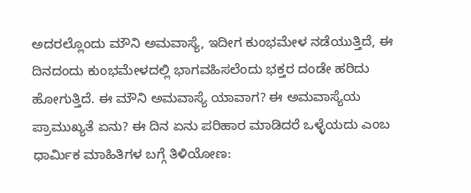ಅದರಲ್ಲೊಂದು ಮೌನಿ ಅಮವಾಸ್ಯೆ, ಇದೀಗ ಕುಂಭಮೇಳ ನಡೆಯುತ್ತಿದೆ, ಈ ದಿನದಂದು ಕುಂಭಮೇಳದಲ್ಲಿ ಭಾಗವಹಿಸಲೆಂದು ಭಕ್ತರ ದಂಡೇ ಹರಿದು ಹೋಗುತ್ತಿದೆ. ಈ ಮೌನಿ ಅಮವಾಸ್ಯೆ ಯಾವಾಗ? ಈ ಅಮವಾಸ್ಯೆಯ ಪ್ರಾಮುಖ್ಯತೆ ಏನು? ಈ ದಿನ ಏನು ಪರಿಹಾರ ಮಾಡಿದರೆ ಒಳ್ಳೆಯದು ಎಂಬ ಧಾರ್ಮಿಕ ಮಾಹಿತಿಗಳ ಬಗ್ಗೆ ತಿಳಿಯೋಣ: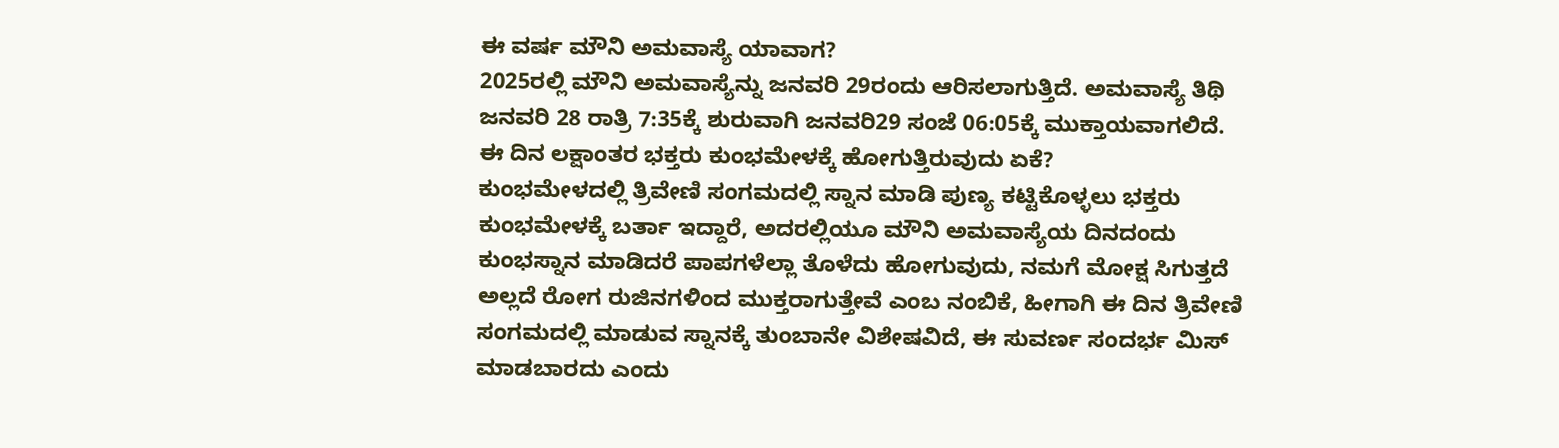ಈ ವರ್ಷ ಮೌನಿ ಅಮವಾಸ್ಯೆ ಯಾವಾಗ?
2025ರಲ್ಲಿ ಮೌನಿ ಅಮವಾಸ್ಯೆನ್ನು ಜನವರಿ 29ರಂದು ಆರಿಸಲಾಗುತ್ತಿದೆ. ಅಮವಾಸ್ಯೆ ತಿಥಿ ಜನವರಿ 28 ರಾತ್ರಿ 7:35ಕ್ಕೆ ಶುರುವಾಗಿ ಜನವರಿ29 ಸಂಜೆ 06:05ಕ್ಕೆ ಮುಕ್ತಾಯವಾಗಲಿದೆ.
ಈ ದಿನ ಲಕ್ಷಾಂತರ ಭಕ್ತರು ಕುಂಭಮೇಳಕ್ಕೆ ಹೋಗುತ್ತಿರುವುದು ಏಕೆ?
ಕುಂಭಮೇಳದಲ್ಲಿ ತ್ರಿವೇಣಿ ಸಂಗಮದಲ್ಲಿ ಸ್ನಾನ ಮಾಡಿ ಪುಣ್ಯ ಕಟ್ಟಿಕೊಳ್ಳಲು ಭಕ್ತರು ಕುಂಭಮೇಳಕ್ಕೆ ಬರ್ತಾ ಇದ್ದಾರೆ, ಅದರಲ್ಲಿಯೂ ಮೌನಿ ಅಮವಾಸ್ಯೆಯ ದಿನದಂದು ಕುಂಭಸ್ನಾನ ಮಾಡಿದರೆ ಪಾಪಗಳೆಲ್ಲಾ ತೊಳೆದು ಹೋಗುವುದು, ನಮಗೆ ಮೋಕ್ಷ ಸಿಗುತ್ತದೆ ಅಲ್ಲದೆ ರೋಗ ರುಜಿನಗಳಿಂದ ಮುಕ್ತರಾಗುತ್ತೇವೆ ಎಂಬ ನಂಬಿಕೆ, ಹೀಗಾಗಿ ಈ ದಿನ ತ್ರಿವೇಣಿ ಸಂಗಮದಲ್ಲಿ ಮಾಡುವ ಸ್ನಾನಕ್ಕೆ ತುಂಬಾನೇ ವಿಶೇಷವಿದೆ, ಈ ಸುವರ್ಣ ಸಂದರ್ಭ ಮಿಸ್ ಮಾಡಬಾರದು ಎಂದು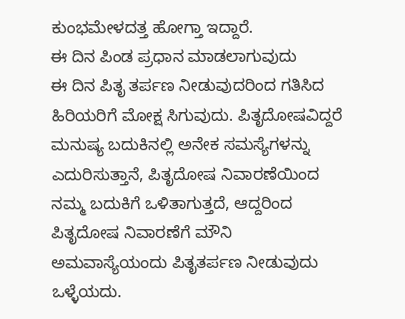ಕುಂಭಮೇಳದತ್ತ ಹೋಗ್ತಾ ಇದ್ದಾರೆ.
ಈ ದಿನ ಪಿಂಡ ಪ್ರಧಾನ ಮಾಡಲಾಗುವುದು
ಈ ದಿನ ಪಿತೃ ತರ್ಪಣ ನೀಡುವುದರಿಂದ ಗತಿಸಿದ ಹಿರಿಯರಿಗೆ ಮೋಕ್ಷ ಸಿಗುವುದು. ಪಿತೃದೋಷವಿದ್ದರೆ ಮನುಷ್ಯ ಬದುಕಿನಲ್ಲಿ ಅನೇಕ ಸಮಸ್ಯೆಗಳನ್ನು ಎದುರಿಸುತ್ತಾನೆ, ಪಿತೃದೋಷ ನಿವಾರಣೆಯಿಂದ ನಮ್ಮ ಬದುಕಿಗೆ ಒಳಿತಾಗುತ್ತದೆ, ಆದ್ದರಿಂದ ಪಿತೃದೋಷ ನಿವಾರಣೆಗೆ ಮೌನಿ ಅಮವಾಸ್ಯೆಯಂದು ಪಿತೃತರ್ಪಣ ನೀಡುವುದು ಒಳ್ಳೆಯದು.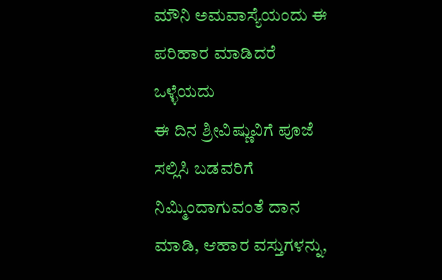ಮೌನಿ ಅಮವಾಸ್ಯೆಯಂದು ಈ ಪರಿಹಾರ ಮಾಡಿದರೆ ಒಳ್ಳೆಯದು
ಈ ದಿನ ಶ್ರೀವಿಷ್ಣುವಿಗೆ ಪೂಜೆ ಸಲ್ಲಿಸಿ ಬಡವರಿಗೆ ನಿಮ್ಮಿಂದಾಗುವಂತೆ ದಾನ ಮಾಡಿ, ಆಹಾರ ವಸ್ತುಗಳನ್ನು,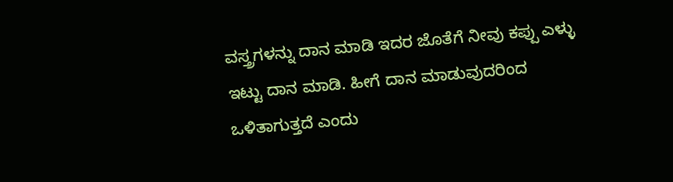ವಸ್ತ್ರಗಳನ್ನು ದಾನ ಮಾಡಿ ಇದರ ಜೊತೆಗೆ ನೀವು ಕಪ್ಪು ಎಳ್ಳು ಇಟ್ಟು ದಾನ ಮಾಡಿ. ಹೀಗೆ ದಾನ ಮಾಡುವುದರಿಂದ ಒಳಿತಾಗುತ್ತದೆ ಎಂದು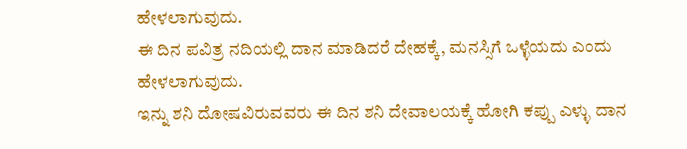ಹೇಳಲಾಗುವುದು.
ಈ ದಿನ ಪವಿತ್ರ ನದಿಯಲ್ಲಿ ದಾನ ಮಾಡಿದರೆ ದೇಹಕ್ಕೆ, ಮನಸ್ಸಿಗೆ ಒಳ್ಳೆಯದು ಎಂದು ಹೇಳಲಾಗುವುದು.
ಇನ್ನು ಶನಿ ದೋಷವಿರುವವರು ಈ ದಿನ ಶನಿ ದೇವಾಲಯಕ್ಕೆ ಹೋಗಿ ಕಪ್ಪು ಎಳ್ಳು ದಾನ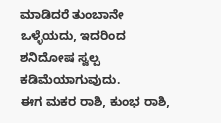ಮಾಡಿದರೆ ತುಂಬಾನೇ ಒಳ್ಳೆಯದು, ಇದರಿಂದ ಶನಿದೋಷ ಸ್ವಲ್ಪ ಕಡಿಮೆಯಾಗುವುದು.
ಈಗ ಮಕರ ರಾಶಿ, ಕುಂಭ ರಾಶಿ,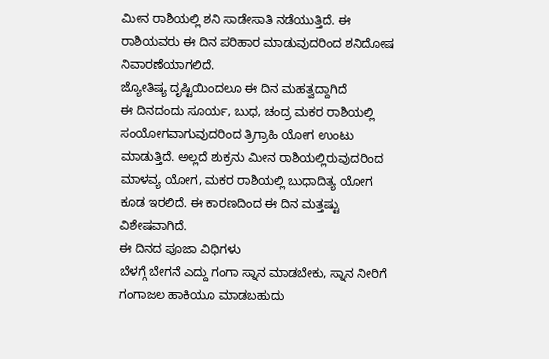ಮೀನ ರಾಶಿಯಲ್ಲಿ ಶನಿ ಸಾಡೇಸಾತಿ ನಡೆಯುತ್ತಿದೆ. ಈ ರಾಶಿಯವರು ಈ ದಿನ ಪರಿಹಾರ ಮಾಡುವುದರಿಂದ ಶನಿದೋಷ ನಿವಾರಣೆಯಾಗಲಿದೆ.
ಜ್ಯೋತಿಷ್ಯ ದೃಷ್ಟಿಯಿಂದಲೂ ಈ ದಿನ ಮಹತ್ವದ್ದಾಗಿದೆ
ಈ ದಿನದಂದು ಸೂರ್ಯ, ಬುಧ, ಚಂದ್ರ ಮಕರ ರಾಶಿಯಲ್ಲಿ ಸಂಯೋಗವಾಗುವುದರಿಂದ ತ್ರಿಗ್ರಾಹಿ ಯೋಗ ಉಂಟು ಮಾಡುತ್ತಿದೆ. ಅಲ್ಲದೆ ಶುಕ್ರನು ಮೀನ ರಾಶಿಯಲ್ಲಿರುವುದರಿಂದ ಮಾಳವ್ಯ ಯೋಗ, ಮಕರ ರಾಶಿಯಲ್ಲಿ ಬುಧಾದಿತ್ಯ ಯೋಗ ಕೂಡ ಇರಲಿದೆ. ಈ ಕಾರಣದಿಂದ ಈ ದಿನ ಮತ್ತಷ್ಟು ವಿಶೇಷವಾಗಿದೆ.
ಈ ದಿನದ ಪೂಜಾ ವಿಧಿಗಳು
ಬೆಳಗ್ಗೆ ಬೇಗನೆ ಎದ್ದು ಗಂಗಾ ಸ್ನಾನ ಮಾಡಬೇಕು, ಸ್ನಾನ ನೀರಿಗೆ ಗಂಗಾಜಲ ಹಾಕಿಯೂ ಮಾಡಬಹುದು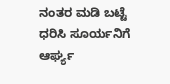ನಂತರ ಮಡಿ ಬಟ್ಟೆ ಧರಿಸಿ ಸೂರ್ಯನಿಗೆ ಆರ್ಘ್ಯ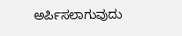ಅರ್ಪಿಸಲಾಗುವುದು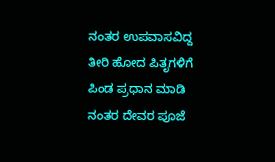ನಂತರ ಉಪವಾಸವಿದ್ದ ತೀರಿ ಹೋದ ಪಿತೃಗಳಿಗೆ ಪಿಂಡ ಪ್ರಧಾನ ಮಾಡಿ
ನಂತರ ದೇವರ ಪೂಜೆ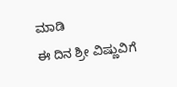ಮಾಡಿ
ಈ ದಿನ ಶ್ರೀ ವಿಷ್ಣುವಿಗೆ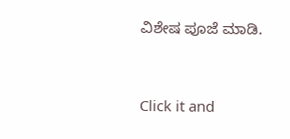ವಿಶೇಷ ಪೂಜೆ ಮಾಡಿ.



Click it and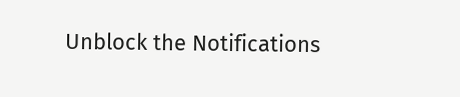Unblock the Notifications